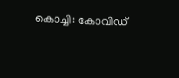കൊച്ചി: കോവിഡ്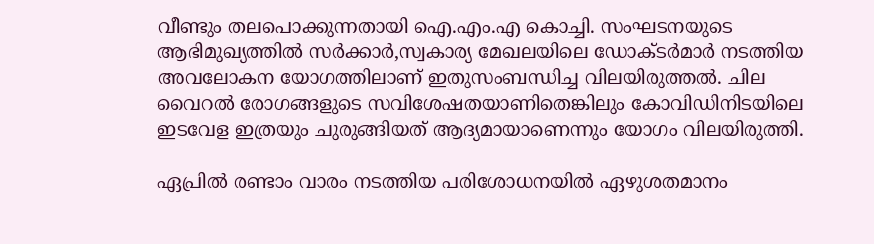വീണ്ടും തലപൊക്കുന്നതായി ഐ.എം.എ കൊച്ചി. സംഘടനയുടെ ആഭിമുഖ്യത്തില്‍ സര്‍ക്കാര്‍,സ്വകാര്യ മേഖലയിലെ ഡോക്ടര്‍മാര്‍ നടത്തിയ അവലോകന യോഗത്തിലാണ് ഇതുസംബന്ധിച്ച വിലയിരുത്തല്‍. ചില വൈറല്‍ രോഗങ്ങളുടെ സവിശേഷതയാണിതെങ്കിലും കോവിഡിനിടയിലെ ഇടവേള ഇത്രയും ചുരുങ്ങിയത് ആദ്യമായാണെന്നും യോഗം വിലയിരുത്തി.

ഏപ്രില്‍ രണ്ടാം വാരം നടത്തിയ പരിശോധനയില്‍ ഏഴുശതമാനം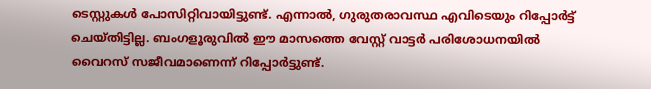ടെസ്റ്റുകള്‍ പോസിറ്റിവായിട്ടുണ്ട്. എന്നാല്‍, ഗുരുതരാവസ്ഥ എവിടെയും റിപ്പോർട്ട് ചെയ്തിട്ടില്ല. ബംഗളൂരുവില്‍ ഈ മാസത്തെ വേസ്റ്റ് വാട്ടര്‍ പരിശോധനയില്‍ വൈറസ് സജീവമാണെന്ന് റിപ്പോര്‍ട്ടുണ്ട്.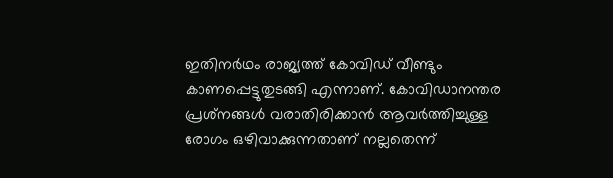ഇതിനർഥം രാജ്യത്ത് കോവിഡ് വീണ്ടും കാണപ്പെട്ടുതുടങ്ങി എന്നാണ്. കോവിഡാനന്തര പ്രശ്‌നങ്ങള്‍ വരാതിരിക്കാൻ ആവര്‍ത്തിച്ചുള്ള രോഗം ഒഴിവാക്കുന്നതാണ് നല്ലതെന്ന്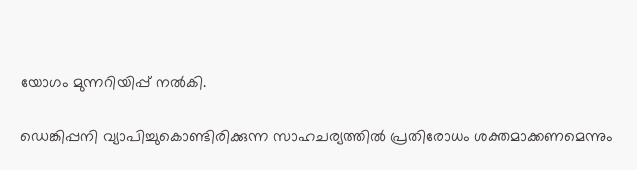യോഗം മുന്നറിയിപ്പ് നല്‍കി.

ഡെങ്കിപ്പനി വ്യാപിച്ചുകൊണ്ടിരിക്കുന്ന സാഹചര്യത്തിൽ പ്രതിരോധം ശക്തമാക്കണമെന്നും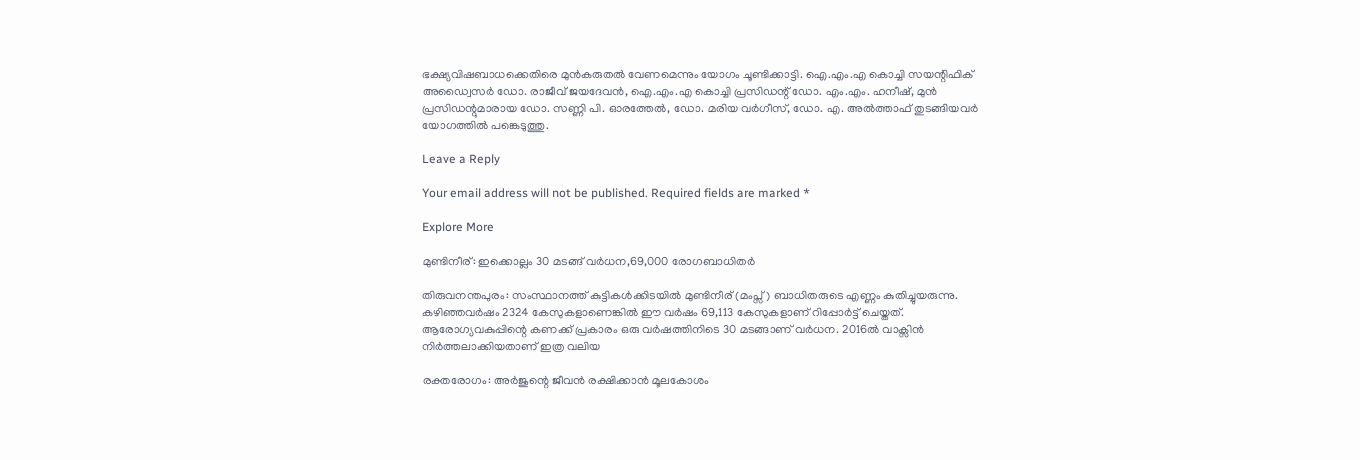ഭക്ഷ്യവിഷബാധക്കെതിരെ മുന്‍കരുതല്‍ വേണമെന്നും യോഗം ചൂണ്ടിക്കാട്ടി. ഐ.എം.എ കൊച്ചി സയന്റിഫിക് അഡ്വൈസര്‍ ഡോ. രാജീവ് ജയദേവന്‍, ഐ.എം.എ കൊച്ചി പ്രസിഡന്റ് ഡോ. എം.എം. ഹനീഷ്, മുന്‍ പ്രസിഡന്റുമാരായ ഡോ. സണ്ണി പി. ഓരത്തേല്‍, ഡോ. മരിയ വര്‍ഗീസ്, ഡോ. എ. അല്‍ത്താഫ് തുടങ്ങിയവര്‍ യോഗത്തില്‍ പങ്കെടുത്തു.

Leave a Reply

Your email address will not be published. Required fields are marked *

Explore More

മുണ്ടിനീര്: ഇക്കൊല്ലം 30 മടങ്ങ് വർധന,69,000 രോഗബാധിതർ

തിരുവനന്തപുരം: സംസ്ഥാനത്ത് കുട്ടികൾക്കിടയിൽ മുണ്ടിനീര് (മംപ്സ്) ബാധിതരുടെ എണ്ണം കുതിച്ചുയരുന്നു. കഴിഞ്ഞവർഷം 2324 കേസുകളാണെങ്കിൽ ഈ വർഷം 69,113 കേസുകളാണ് റിപ്പോർട്ട് ചെയ്തത്. ആരോഗ്യവകുപ്പിന്റെ കണക്ക് പ്രകാരം ഒരു വർഷത്തിനിടെ 30 മടങ്ങാണ് വർധന. 2016ൽ വാക്സിൻ നിർത്തലാക്കിയതാണ് ഇത്ര വലിയ

രക്തരോഗം: അർജുന്റെ ജീവൻ രക്ഷിക്കാൻ മൂലകോശം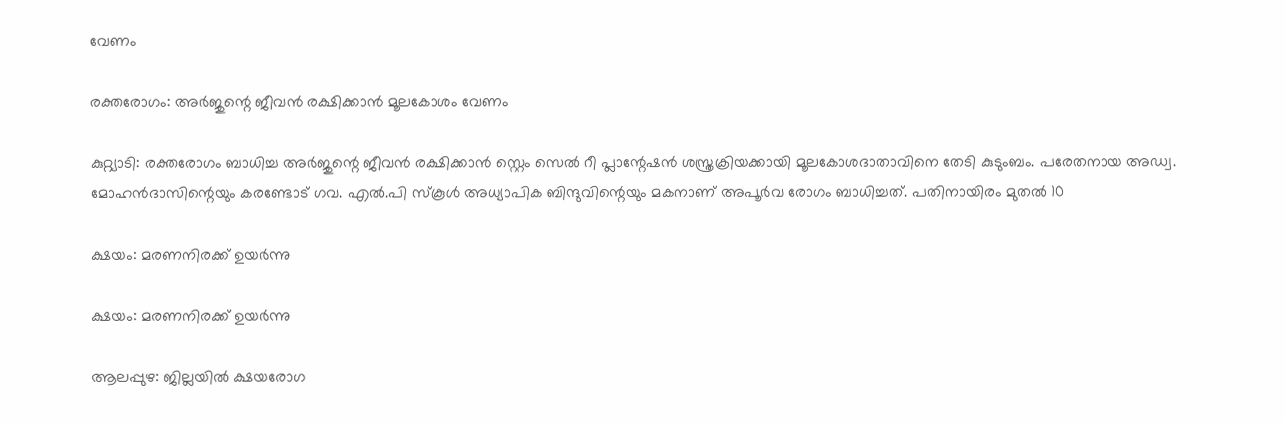വേണം

രക്തരോഗം: അർജുന്റെ ജീവൻ രക്ഷിക്കാൻ മൂലകോശം വേണം

കുറ്റ്യാടി: രക്തരോഗം ബാധിച്ച അർജുന്റെ ജീവൻ രക്ഷിക്കാൻ സ്റ്റെം സെൽ റീ പ്ലാന്റേഷൻ ശസ്ത്രക്രിയക്കായി മൂലകോശദാതാവിനെ തേടി കുടുംബം. പരേതനായ അഡ്വ. മോഹൻദാസിന്റെയും കരണ്ടോട് ഗവ. എൽ.പി സ്കൂൾ അധ്യാപിക ബിന്ദുവിന്റെയും മകനാണ് അപൂർവ രോഗം ബാധിച്ചത്. പതിനായിരം മുതൽ 10

ക്ഷയം: മരണനിരക്ക് ഉയർന്നു

ക്ഷയം: മരണനിരക്ക് ഉയർന്നു

ആലപ്പുഴ: ജില്ലയിൽ ക്ഷയരോഗ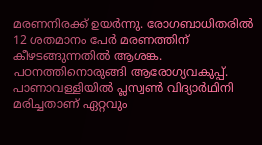മരണനിരക്ക് ഉയർന്നു. രോഗബാധിതരിൽ 12 ശതമാനം പേർ മരണത്തിന് കീഴടങ്ങുന്നതിൽ ആശങ്ക. പഠനത്തിനൊരുങ്ങി ആരോഗ്യവകുപ്പ്. പാണാവള്ളിയിൽ പ്ലസ്വൺ വിദ്യാർഥിനി മരിച്ചതാണ് ഏറ്റവും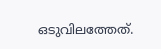ഒടുവിലത്തേത്.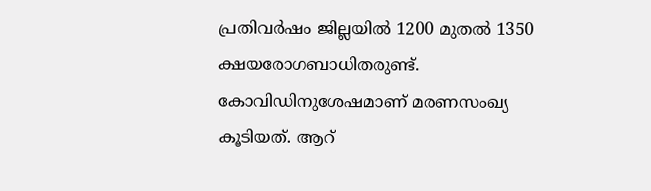പ്രതിവർഷം ജില്ലയിൽ 1200 മുതൽ 1350 ക്ഷയരോഗബാധിതരുണ്ട്. കോവിഡിനുശേഷമാണ് മരണസംഖ്യ കൂടിയത്. ആറ്